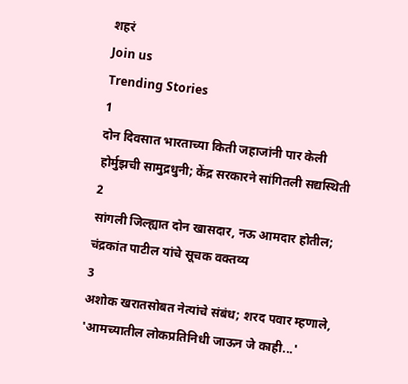शहरं
Join us
Trending Stories
1
दोन दिवसात भारताच्या किती जहाजांनी पार केली होर्मुझची सामुद्रधुनी; केंद्र सरकारने सांगितली सद्यस्थिती
2
सांगली जिल्ह्यात दोन खासदार, नऊ आमदार होतील; चंद्रकांत पाटील यांचे सूचक वक्तव्य
3
अशोक खरातसोबत नेत्यांचे संबंध; शरद पवार म्हणाले, 'आमच्यातील लोकप्रतिनिधी जाऊन जे काही...'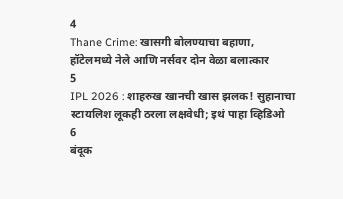4
Thane Crime: खासगी बोलण्याचा बहाणा, हॉटेलमध्ये नेले आणि नर्सवर दोन वेळा बलात्कार
5
IPL 2026 : शाहरुख खानची खास झलक! सुहानाचा स्टायलिश लूकही ठरला लक्षवेधी; इथं पाहा व्हिडिओ
6
बंदूक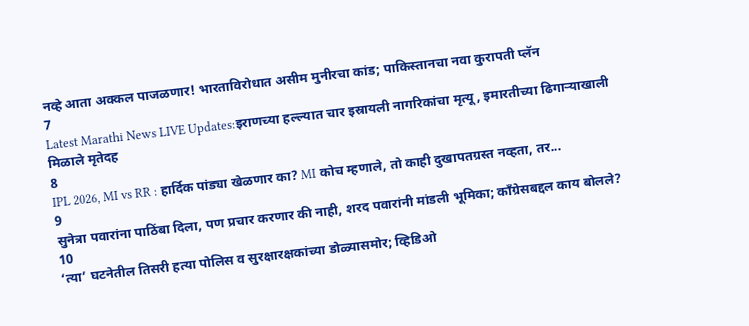नव्हे आता अक्कल पाजळणार! भारताविरोधात असीम मुनीरचा कांड; पाकिस्तानचा नवा कुरापती प्लॅन
7
Latest Marathi News LIVE Updates:इराणच्या हल्ल्यात चार इस्रायली नागरिकांचा मृत्यू, इमारतीच्या ढिगाऱ्याखाली मिळाले मृतेदह
8
IPL 2026, MI vs RR : हार्दिक पांड्या खेळणार का? MI कोच म्हणाले, तो काही दुखापतग्रस्त नव्हता, तर...
9
सुनेत्रा पवारांना पाठिंबा दिला, पण प्रचार करणार की नाही, शरद पवारांनी मांडली भूमिका; काँग्रेसबद्दल काय बोलले?
10
‘त्या’ घटनेतील तिसरी हत्या पोलिस व सुरक्षारक्षकांच्या डोळ्यासमोर; व्हिडिओ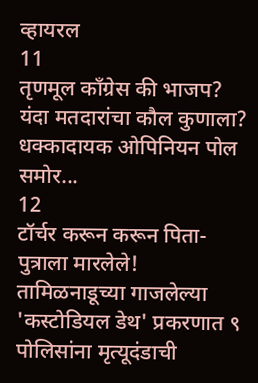व्हायरल
11
तृणमूल काँग्रेस की भाजप? यंदा मतदारांचा कौल कुणाला? धक्कादायक ओपिनियन पोल समोर...
12
टॉर्चर करून करून पिता-पुत्राला मारलेले! तामिळनाडूच्या गाजलेल्या 'कस्टोडियल डेथ' प्रकरणात ९ पोलिसांना मृत्यूदंडाची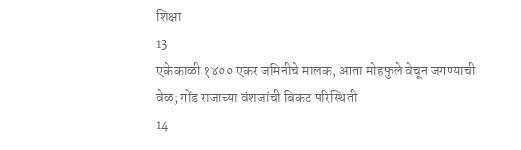शिक्षा
13
एकेकाळी १४०० एकर जमिनीचे मालक, आता मोहफुले वेचून जगण्याची वेळ; गोंड राजाच्या वंशजांची बिकट परिस्थिती
14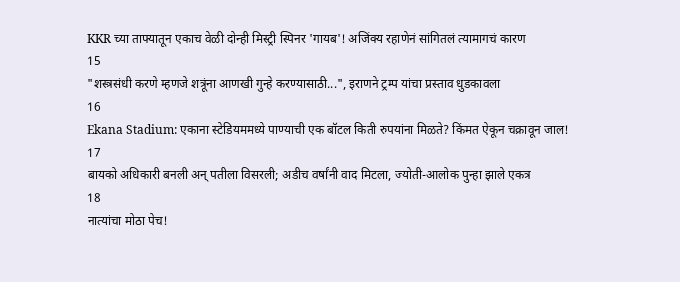KKR च्या ताफ्यातून एकाच वेळी दोन्ही मिस्ट्री स्पिनर 'गायब'! अजिंक्य रहाणेनं सांगितलं त्यामागचं कारण
15
"शस्त्रसंधी करणे म्हणजे शत्रूंना आणखी गुन्हे करण्यासाठी...", इराणने ट्रम्प यांचा प्रस्ताव धुडकावला
16
Ekana Stadium: एकाना स्टेडियममध्ये पाण्याची एक बॉटल किती रुपयांना मिळते? किंमत ऐकून चक्रावून जाल!
17
बायको अधिकारी बनली अन् पतीला विसरली; अडीच वर्षांनी वाद मिटला, ज्योती-आलोक पुन्हा झाले एकत्र
18
नात्यांचा मोठा पेच!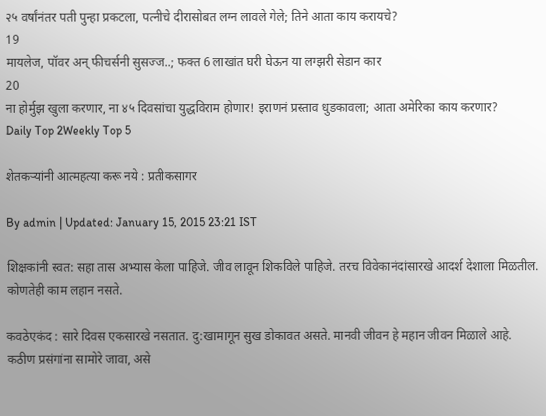२५ वर्षांनंतर पती पुन्हा प्रकटला, पत्नीचे दीरासोबत लग्न लावले गेले; तिने आता काय करायचे?
19
मायलेज, पॉवर अन् फीचर्सनी सुसज्ज..; फक्त 6 लाखांत घरी घेऊन या लग्झरी सेडान कार
20
ना होर्मुझ खुला करणार, ना ४५ दिवसांचा युद्धविराम होणार! इराणनं प्रस्ताव धुडकावला; आता अमेरिका काय करणार?
Daily Top 2Weekly Top 5

शेतकऱ्यांनी आत्महत्या करू नये : प्रतीकसागर

By admin | Updated: January 15, 2015 23:21 IST

शिक्षकांनी स्वत: सहा तास अभ्यास केला पाहिजे. जीव लावून शिकविले पाहिजे. तरच विवेकानंदांसारखे आदर्श देशाला मिळतील. कोणतेही काम लहान नसते.

कवठेएकंद : सारे दिवस एकसारखे नसतात. दु:खामागून सुख डोकावत असते. मानवी जीवन हे महान जीवन मिळाले आहे. कठीण प्रसंगांना सामोरे जावा, असे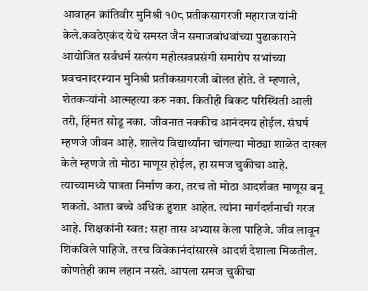आवाहन क्रांतिवीर मुनिश्री १0८ प्रतीकसागरजी महाराज यांनी केले.कवठेएकंद येथे समस्त जैन समाजबांधवांच्या पुढाकाराने आयोजित सर्वधर्म सत्संग महोत्सवप्रसंगी समारोप सभांच्या प्रवचनादरम्यान मुनिश्री प्रतीकसागरजी बोलत होते. ते म्हणाले, शेतकऱ्यांनो आत्महत्या करु नका. कितीही बिकट परिस्थिती आली तरी, हिंमत सोडू नका. जीवनात नक्कीच आनंदमय होईल. संघर्ष म्हणजे जीवन आहे. शालेय विद्यार्थ्यांना चांगल्या मोठ्या शाळेत दाखल केले म्हणजे तो मोठा माणूस होईल, हा समज चुकीचा आहे. त्याच्यामध्ये पात्रता निर्माण करा, तरच तो मोठा आदर्शवत माणूस बनू शकतो. आता बच्चे अधिक हुशार आहेत. त्यांना मार्गदर्शनाची गरज आहे. शिक्षकांनी स्वत: सहा तास अभ्यास केला पाहिजे. जीव लावून शिकविले पाहिजे. तरच विवेकानंदांसारखे आदर्श देशाला मिळतील. कोणतेही काम लहान नसते. आपला समज चुकीचा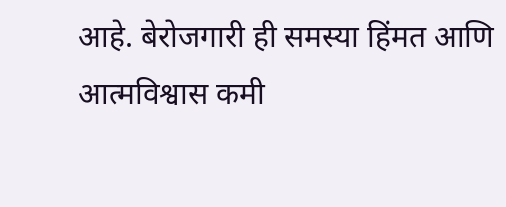आहे. बेरोजगारी ही समस्या हिंमत आणि आत्मविश्वास कमी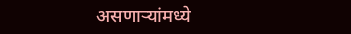असणाऱ्यांमध्ये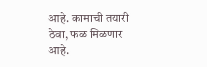आहे. कामाची तयारी ठेवा, फळ मिळणार आहे.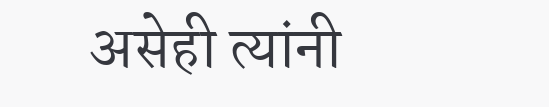असेही त्यांनी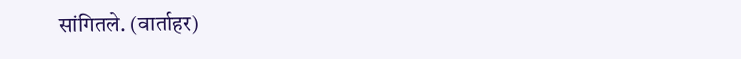सांगितले. (वार्ताहर)